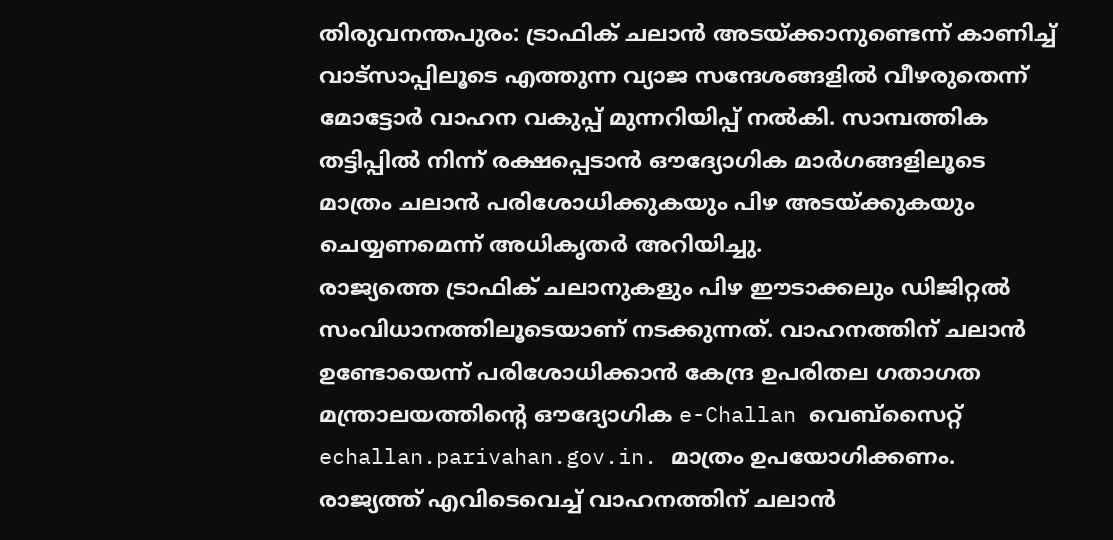തിരുവനന്തപുരം: ട്രാഫിക് ചലാൻ അടയ്ക്കാനുണ്ടെന്ന് കാണിച്ച് വാട്സാപ്പിലൂടെ എത്തുന്ന വ്യാജ സന്ദേശങ്ങളിൽ വീഴരുതെന്ന് മോട്ടോർ വാഹന വകുപ്പ് മുന്നറിയിപ്പ് നൽകി. സാമ്പത്തിക തട്ടിപ്പിൽ നിന്ന് രക്ഷപ്പെടാൻ ഔദ്യോഗിക മാർഗങ്ങളിലൂടെ മാത്രം ചലാൻ പരിശോധിക്കുകയും പിഴ അടയ്ക്കുകയും ചെയ്യണമെന്ന് അധികൃതർ അറിയിച്ചു.
രാജ്യത്തെ ട്രാഫിക് ചലാനുകളും പിഴ ഈടാക്കലും ഡിജിറ്റൽ സംവിധാനത്തിലൂടെയാണ് നടക്കുന്നത്. വാഹനത്തിന് ചലാൻ ഉണ്ടോയെന്ന് പരിശോധിക്കാൻ കേന്ദ്ര ഉപരിതല ഗതാഗത മന്ത്രാലയത്തിന്റെ ഔദ്യോഗിക e-Challan വെബ്സൈറ്റ് echallan.parivahan.gov.in. മാത്രം ഉപയോഗിക്കണം.
രാജ്യത്ത് എവിടെവെച്ച് വാഹനത്തിന് ചലാൻ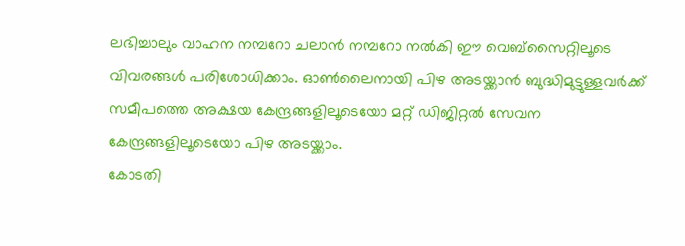ലഭിച്ചാലും വാഹന നമ്പറോ ചലാൻ നമ്പറോ നൽകി ഈ വെബ്സൈറ്റിലൂടെ വിവരങ്ങൾ പരിശോധിക്കാം. ഓൺലൈനായി പിഴ അടയ്ക്കാൻ ബുദ്ധിമുട്ടുള്ളവർക്ക് സമീപത്തെ അക്ഷയ കേന്ദ്രങ്ങളിലൂടെയോ മറ്റ് ഡിജിറ്റൽ സേവന കേന്ദ്രങ്ങളിലൂടെയോ പിഴ അടയ്ക്കാം.
കോടതി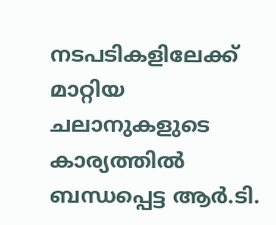നടപടികളിലേക്ക് മാറ്റിയ ചലാനുകളുടെ കാര്യത്തിൽ ബന്ധപ്പെട്ട ആർ.ടി.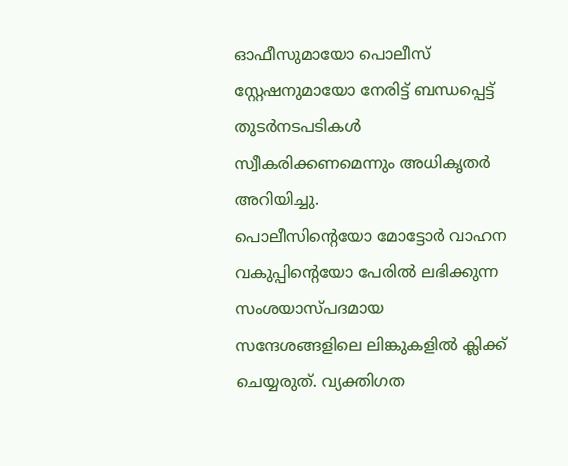ഓഫീസുമായോ പൊലീസ് സ്റ്റേഷനുമായോ നേരിട്ട് ബന്ധപ്പെട്ട് തുടർനടപടികൾ സ്വീകരിക്കണമെന്നും അധികൃതർ അറിയിച്ചു.
പൊലീസിന്റെയോ മോട്ടോർ വാഹന വകുപ്പിന്റെയോ പേരിൽ ലഭിക്കുന്ന സംശയാസ്പദമായ സന്ദേശങ്ങളിലെ ലിങ്കുകളിൽ ക്ലിക്ക് ചെയ്യരുത്. വ്യക്തിഗത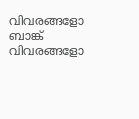വിവരങ്ങളോ ബാങ്ക് വിവരങ്ങളോ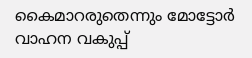കൈമാറരുതെന്നും മോട്ടോർ വാഹന വകുപ്പ്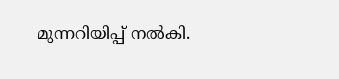മുന്നറിയിപ്പ് നൽകി.